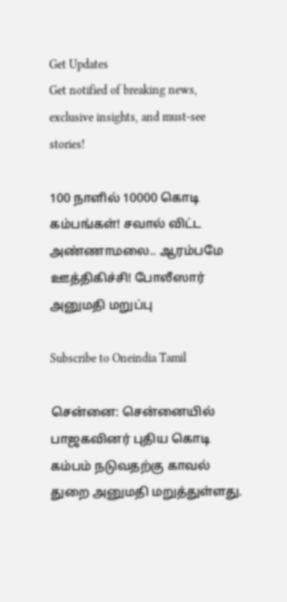Get Updates
Get notified of breaking news, exclusive insights, and must-see stories!

100 நாளில் 10000 கொடி கம்பங்கள்! சவால் விட்ட அண்ணாமலை.. ஆரம்பமே ஊத்திகிச்சி! போலீஸார் அனுமதி மறுப்பு

Subscribe to Oneindia Tamil

சென்னை: சென்னையில் பாஜகவினர் புதிய கொடி கம்பம் நடுவதற்கு காவல் துறை அனுமதி மறுத்துள்ளது.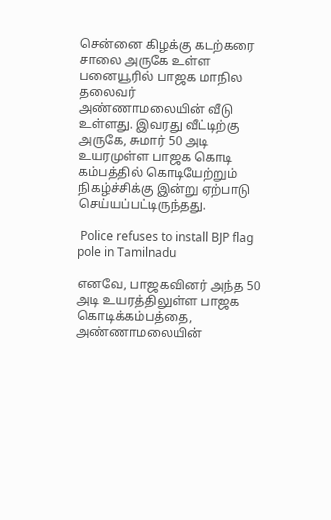சென்னை கிழக்கு கடற்கரை சாலை அருகே உள்ள பனையூரில் பாஜக மாநில தலைவர் அண்ணாமலையின் வீடு உள்ளது. இவரது வீட்டிற்கு அருகே, சுமார் 50 அடி உயரமுள்ள பாஜக கொடி கம்பத்தில் கொடியேற்றும் நிகழ்ச்சிக்கு இன்று ஏற்பாடு செய்யப்பட்டிருந்தது.

 Police refuses to install BJP flag pole in Tamilnadu

எனவே, பாஜகவினர் அந்த 50 அடி உயரத்திலுள்ள பாஜக கொடிக்கம்பத்தை, அண்ணாமலையின்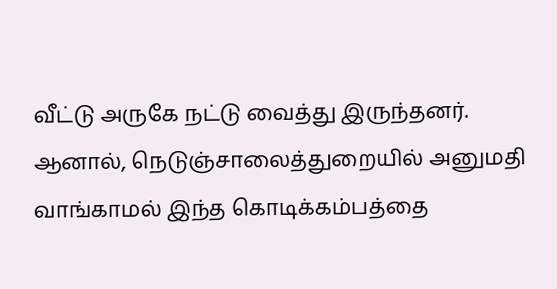வீட்டு அருகே நட்டு வைத்து இருந்தனர். ஆனால், நெடுஞ்சாலைத்துறையில் அனுமதி வாங்காமல் இந்த கொடிக்கம்பத்தை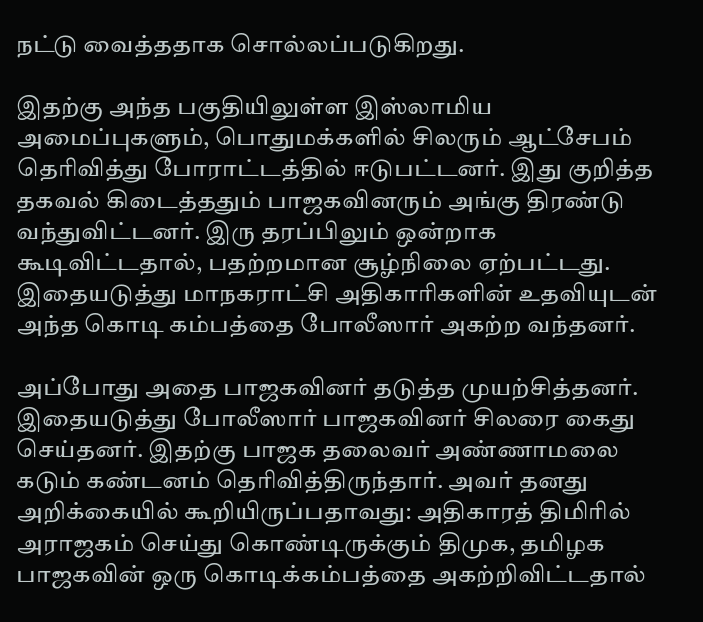நட்டு வைத்ததாக சொல்லப்படுகிறது.

இதற்கு அந்த பகுதியிலுள்ள இஸ்லாமிய அமைப்புகளும், பொதுமக்களில் சிலரும் ஆட்சேபம் தெரிவித்து போராட்டத்தில் ஈடுபட்டனர். இது குறித்த தகவல் கிடைத்ததும் பாஜகவினரும் அங்கு திரண்டு வந்துவிட்டனர். இரு தரப்பிலும் ஒன்றாக கூடிவிட்டதால், பதற்றமான சூழ்நிலை ஏற்பட்டது. இதையடுத்து மாநகராட்சி அதிகாரிகளின் உதவியுடன் அந்த கொடி கம்பத்தை போலீஸார் அகற்ற வந்தனர்.

அப்போது அதை பாஜகவினர் தடுத்த முயற்சித்தனர். இதையடுத்து போலீஸார் பாஜகவினர் சிலரை கைது செய்தனர். இதற்கு பாஜக தலைவர் அண்ணாமலை கடும் கண்டனம் தெரிவித்திருந்தார். அவர் தனது அறிக்கையில் கூறியிருப்பதாவது: அதிகாரத் திமிரில் அராஜகம் செய்து கொண்டிருக்கும் திமுக, தமிழக பாஜகவின் ஒரு கொடிக்கம்பத்தை அகற்றிவிட்டதால்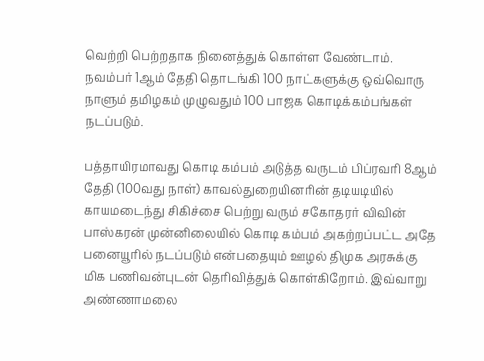வெற்றி பெற்றதாக நினைத்துக் கொள்ள வேண்டாம். நவம்பர் 1ஆம் தேதி தொடங்கி 100 நாட்களுக்கு ஒவ்வொரு நாளும் தமிழகம் முழுவதும் 100 பாஜக கொடிக்கம்பங்கள் நடப்படும்.

பத்தாயிரமாவது கொடி கம்பம் அடுத்த வருடம் பிப்ரவரி 8ஆம் தேதி (100வது நாள்) காவல்துறையினரின் தடியடியில் காயமடைந்து சிகிச்சை பெற்று வரும் சகோதரர் விவின் பாஸ்கரன் முன்னிலையில் கொடி கம்பம் அகற்றப்பட்ட அதே பனையூரில் நடப்படும் என்பதையும் ஊழல் திமுக அரசுக்கு மிக பணிவன்புடன் தெரிவித்துக் கொள்கிறோம். இவ்வாறு அண்ணாமலை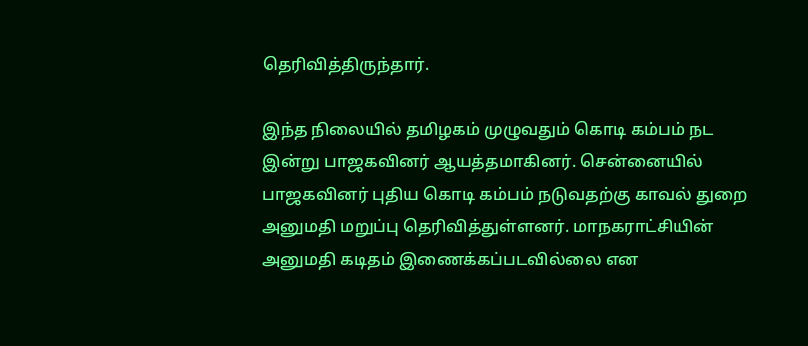தெரிவித்திருந்தார்.

இந்த நிலையில் தமிழகம் முழுவதும் கொடி கம்பம் நட இன்று பாஜகவினர் ஆயத்தமாகினர். சென்னையில் பாஜகவினர் புதிய கொடி கம்பம் நடுவதற்கு காவல் துறை அனுமதி மறுப்பு தெரிவித்துள்ளனர். மாநகராட்சியின் அனுமதி கடிதம் இணைக்கப்படவில்லை என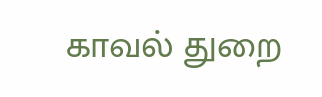காவல் துறை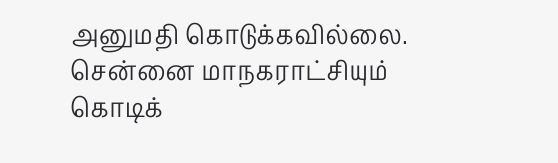அனுமதி கொடுக்கவில்லை. சென்னை மாநகராட்சியும் கொடிக்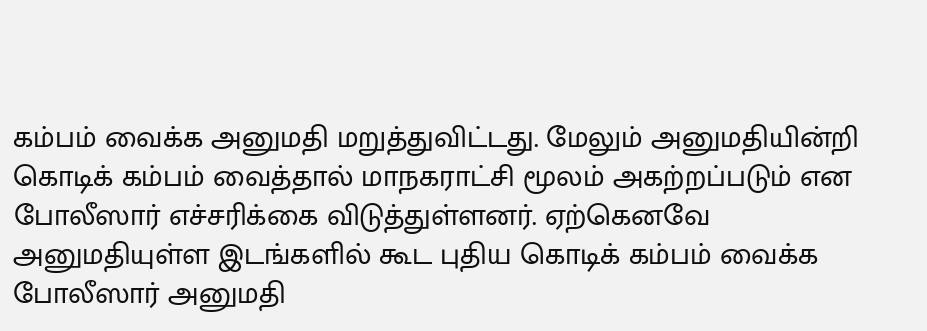கம்பம் வைக்க அனுமதி மறுத்துவிட்டது. மேலும் அனுமதியின்றி கொடிக் கம்பம் வைத்தால் மாநகராட்சி மூலம் அகற்றப்படும் என போலீஸார் எச்சரிக்கை விடுத்துள்ளனர். ஏற்கெனவே அனுமதியுள்ள இடங்களில் கூட புதிய கொடிக் கம்பம் வைக்க போலீஸார் அனுமதி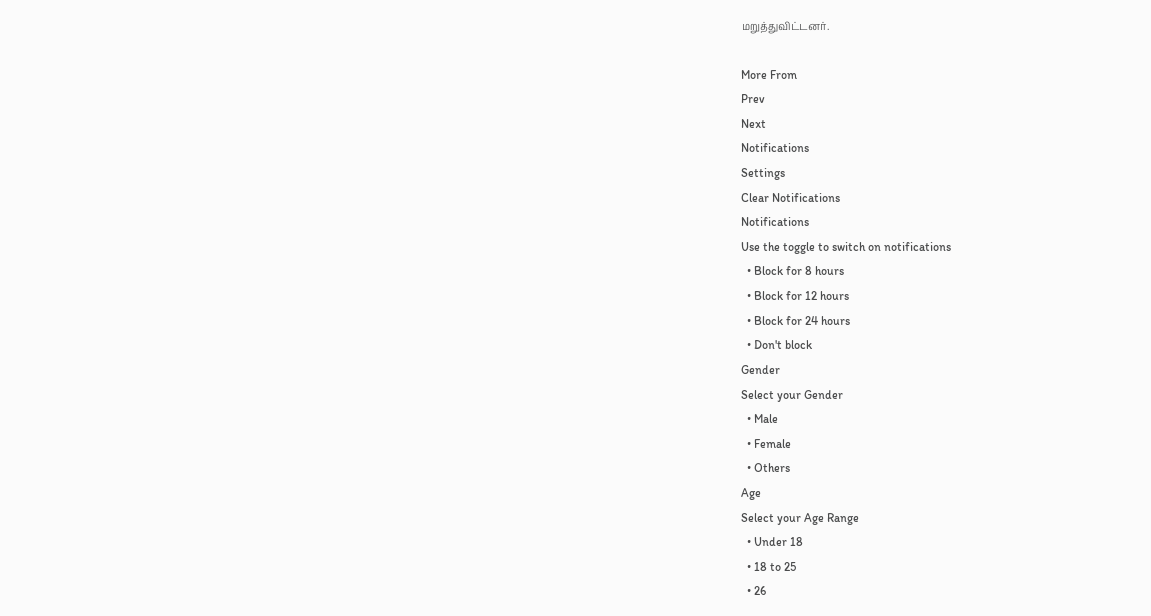மறுத்துவிட்டனர்.

More From
Prev
Next
Notifications
Settings
Clear Notifications
Notifications
Use the toggle to switch on notifications
  • Block for 8 hours
  • Block for 12 hours
  • Block for 24 hours
  • Don't block
Gender
Select your Gender
  • Male
  • Female
  • Others
Age
Select your Age Range
  • Under 18
  • 18 to 25
  • 26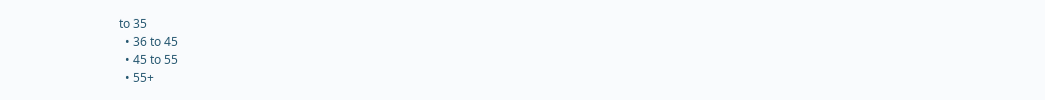to 35
  • 36 to 45
  • 45 to 55
  • 55+